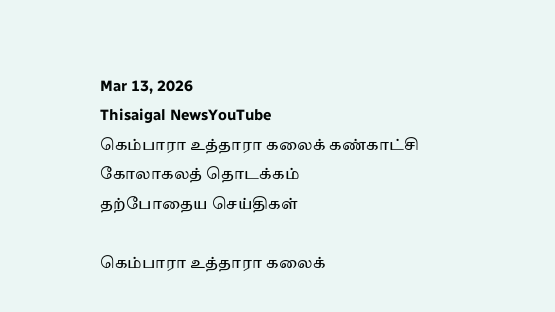Mar 13, 2026
Thisaigal NewsYouTube
கெம்பாரா உத்தாரா கலைக் கண்காட்சி கோலாகலத் தொடக்கம்
தற்போதைய செய்திகள்

கெம்பாரா உத்தாரா கலைக்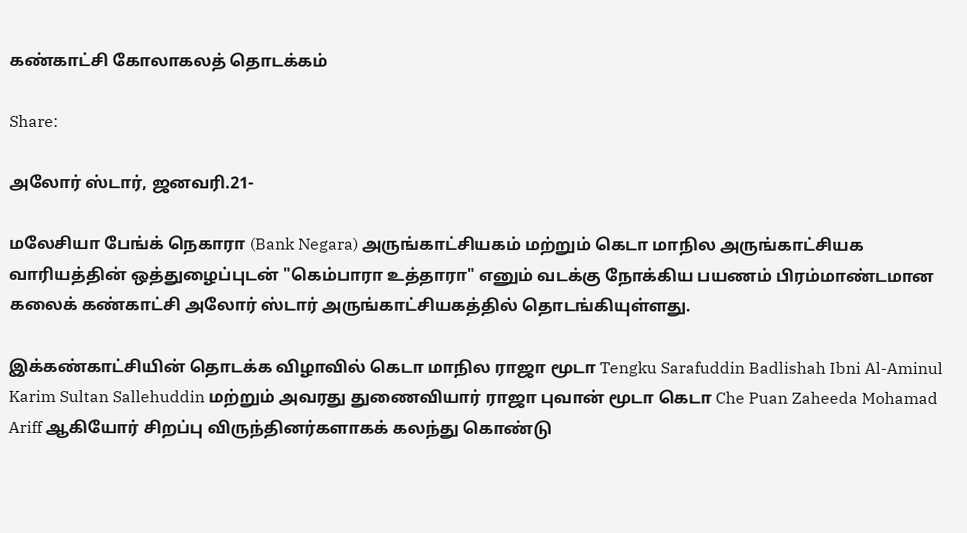கண்காட்சி கோலாகலத் தொடக்கம்

Share:

அலோர் ஸ்டார், ஜனவரி.21-

மலேசியா பேங்க் நெகாரா (Bank Negara) அருங்காட்சியகம் மற்றும் கெடா மாநில அருங்காட்சியக வாரியத்தின் ஒத்துழைப்புடன் "கெம்பாரா உத்தாரா" எனும் வடக்கு நோக்கிய பயணம் பிரம்மாண்டமான கலைக் கண்காட்சி அலோர் ஸ்டார் அருங்காட்சியகத்தில் தொடங்கியுள்ளது.

இக்கண்காட்சியின் தொடக்க விழாவில் கெடா மாநில ராஜா மூடா Tengku Sarafuddin Badlishah Ibni Al-Aminul Karim Sultan Sallehuddin மற்றும் அவரது துணைவியார் ராஜா புவான் மூடா கெடா Che Puan Zaheeda Mohamad Ariff ஆகியோர் சிறப்பு விருந்தினர்களாகக் கலந்து கொண்டு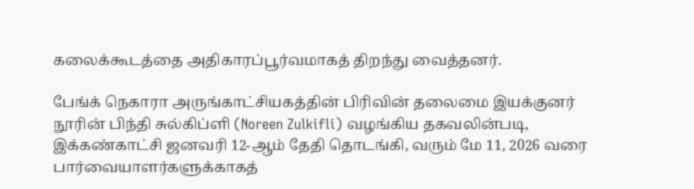கலைக்கூடத்தை அதிகாரப்பூர்வமாகத் திறந்து வைத்தனர்.

பேங்க் நெகாரா அருங்காட்சியகத்தின் பிரிவின் தலைமை இயக்குனர் நூரின் பிந்தி சுல்கிப்ளி (Noreen Zulkifli) வழங்கிய தகவலின்படி, இக்கண்காட்சி ஜனவரி 12-ஆம் தேதி தொடங்கி, வரும் மே 11, 2026 வரை பார்வையாளர்களுக்காகத்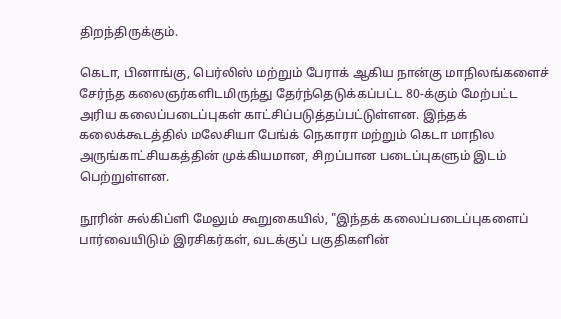திறந்திருக்கும்.

கெடா, பினாங்கு, பெர்லிஸ் மற்றும் பேராக் ஆகிய நான்கு மாநிலங்களைச் சேர்ந்த கலைஞர்களிடமிருந்து தேர்ந்தெடுக்கப்பட்ட 80-க்கும் மேற்பட்ட அரிய கலைப்படைப்புகள் காட்சிப்படுத்தப்பட்டுள்ளன. இந்தக் கலைக்கூடத்தில் மலேசியா பேங்க் நெகாரா மற்றும் கெடா மாநில அருங்காட்சியகத்தின் முக்கியமான, சிறப்பான படைப்புகளும் இடம் பெற்றுள்ளன.

நூரின் சுல்கிப்ளி மேலும் கூறுகையில், "இந்தக் கலைப்படைப்புகளைப் பார்வையிடும் இரசிகர்கள், வடக்குப் பகுதிகளின்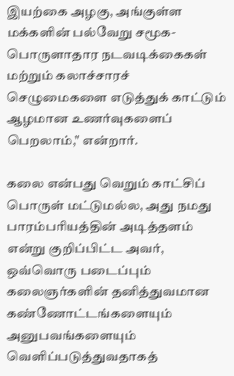இயற்கை அழகு, அங்குள்ள மக்களின் பல்வேறு சமூக-பொருளாதார நடவடிக்கைகள் மற்றும் கலாச்சாரச் செழுமைகளை எடுத்துக் காட்டும் ஆழமான உணர்வுகளைப் பெறலாம்," என்றார்.

கலை என்பது வெறும் காட்சிப் பொருள் மட்டுமல்ல, அது நமது பாரம்பரியத்தின் அடித்தளம் என்று குறிப்பிட்ட அவர், ஒவ்வொரு படைப்பும் கலைஞர்களின் தனித்துவமான கண்ணோட்டங்களையும் அனுபவங்களையும் வெளிப்படுத்துவதாகத்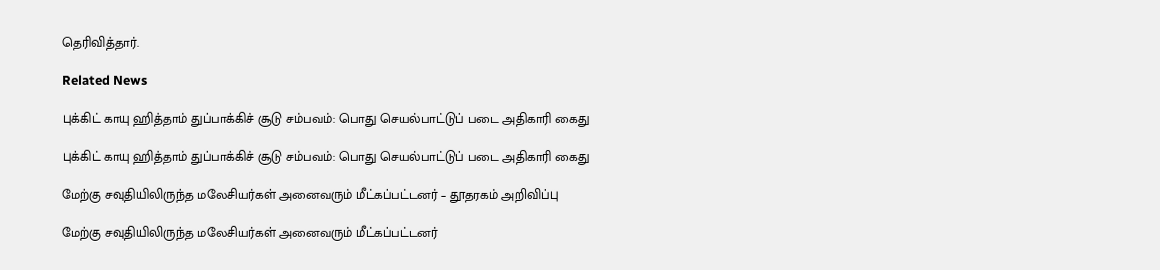தெரிவித்தார்.

Related News

புக்கிட் காயு ஹித்தாம் துப்பாக்கிச் சூடு சம்பவம்: பொது செயல்பாட்டுப் படை அதிகாரி கைது

புக்கிட் காயு ஹித்தாம் துப்பாக்கிச் சூடு சம்பவம்: பொது செயல்பாட்டுப் படை அதிகாரி கைது

மேற்கு சவுதியிலிருந்த மலேசியர்கள் அனைவரும் மீட்கப்பட்டனர் – தூதரகம் அறிவிப்பு

மேற்கு சவுதியிலிருந்த மலேசியர்கள் அனைவரும் மீட்கப்பட்டனர்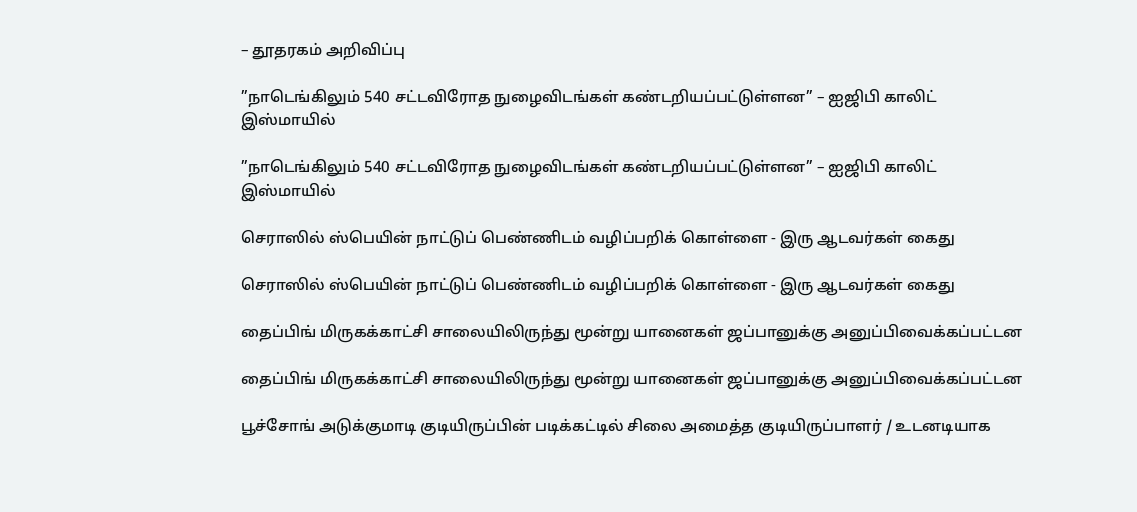– தூதரகம் அறிவிப்பு

”நாடெங்கிலும் 540 சட்டவிரோத நுழைவிடங்கள் கண்டறியப்பட்டுள்ளன” – ஐஜிபி காலிட் இஸ்மாயில்

”நாடெங்கிலும் 540 சட்டவிரோத நுழைவிடங்கள் கண்டறியப்பட்டுள்ளன” – ஐஜிபி காலிட் இஸ்மாயில்

செராஸில் ஸ்பெயின் நாட்டுப் பெண்ணிடம் வழிப்பறிக் கொள்ளை - இரு ஆடவர்கள் கைது

செராஸில் ஸ்பெயின் நாட்டுப் பெண்ணிடம் வழிப்பறிக் கொள்ளை - இரு ஆடவர்கள் கைது

தைப்பிங் மிருகக்காட்சி சாலையிலிருந்து மூன்று யானைகள் ஜப்பானுக்கு அனுப்பிவைக்கப்பட்டன

தைப்பிங் மிருகக்காட்சி சாலையிலிருந்து மூன்று யானைகள் ஜப்பானுக்கு அனுப்பிவைக்கப்பட்டன

பூச்சோங் அடுக்குமாடி குடியிருப்பின் படிக்கட்டில் சிலை அமைத்த குடியிருப்பாளர் / உடனடியாக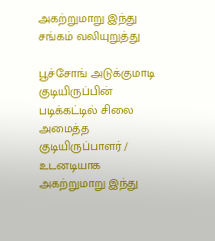அகற்றுமாறு இந்து சங்கம் வலியுறுத்து

பூச்சோங் அடுக்குமாடி குடியிருப்பின் படிக்கட்டில் சிலை அமைத்த குடியிருப்பாளர் / உடனடியாக அகற்றுமாறு இந்து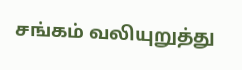சங்கம் வலியுறுத்து